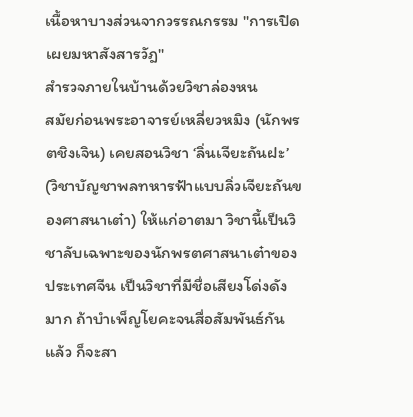เนื้อหาบางส่วนจากวรรณกรรม "การเปิดเผยมหาสังสารวัฎ"
สำรวจภายในบ้านด้วยวิชาล่องหน
สมัยก่อนพระอาจารย์เหลี่ยวหมิง (นักพรตชิงเจิน) เคยสอนวิชา ‘ลิ่นเจียะถันฝะ’ (วิชาบัญชาพลทหารฟ้าแบบลิ่วเจียะถันของศาสนาเต๋า) ให้แก่อาตมา วิชานี้เป็นวิชาลับเฉพาะของนักพรตศาสนาเต๋าของประเทศจีน เป็นวิชาที่มีชื่อเสียงโด่งดังมาก ถ้าบำเพ็ญโยคะจนสื่อสัมพันธ์กันแล้ว ก็จะสา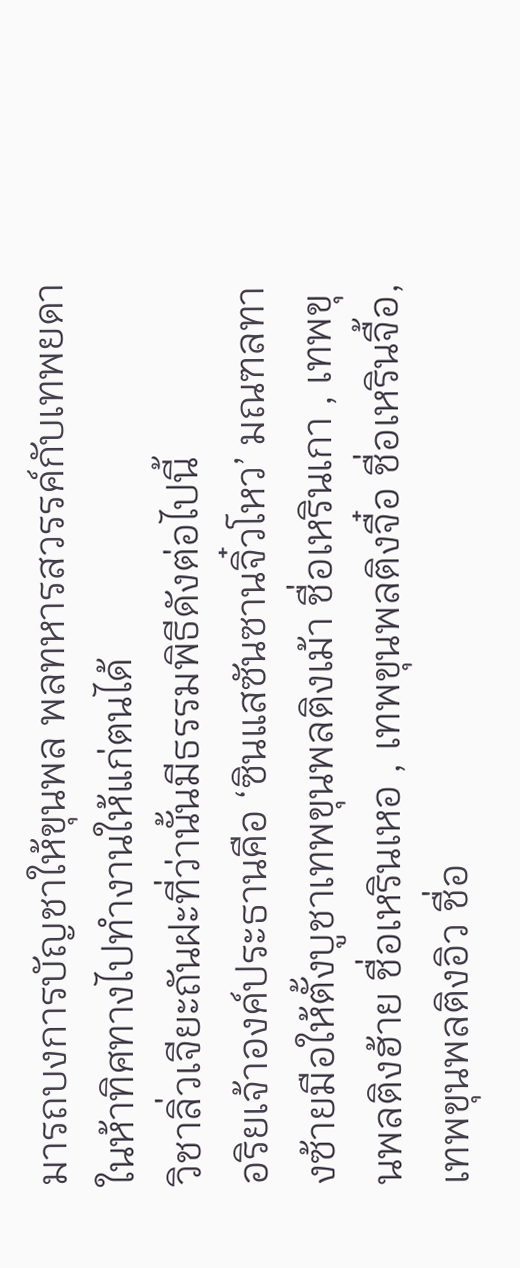มารถบงการบัญชาให้ขุนพล พลทหารสวรรค์กับเทพยดาในห้าทิศทางไปทำงานให้แก่ตนได้
วิชาลิ่วเจียะถันฝะที่ว่านั้นมีธรรมพิธีดังต่อไปนี้
อริยเจ้าองค์ประธานคือ ‘ซินแสซันซานจิ๋วโหว’ มณฑลทางซ้ายมือให้ตั้งบูชาเทพขุนพลติงเม้า ชื่อเหรินเกา , เทพขุนพลติงฮ้าย ชื่อเหรินเหอ , เทพขุนพลติงจื๋อ ชื่อเหรินจื้อ, เทพขุนพลติงอิว ชื่อ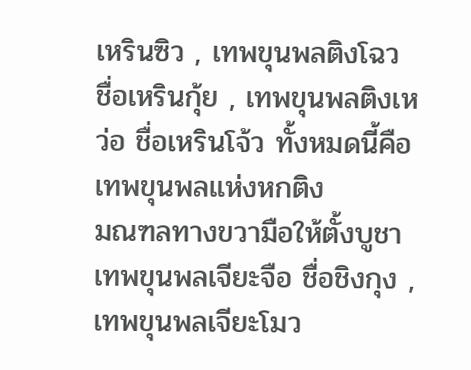เหรินซิว , เทพขุนพลติงโฉว ชื่อเหรินกุ้ย , เทพขุนพลติงเหว่อ ชื่อเหรินโจ้ว ทั้งหมดนี้คือเทพขุนพลแห่งหกติง
มณฑลทางขวามือให้ตั้งบูชา เทพขุนพลเจียะจือ ชื่อชิงกุง , เทพขุนพลเจียะโมว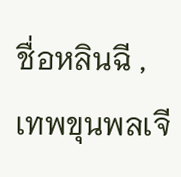ชื่อหลินฉี , เทพขุนพลเจี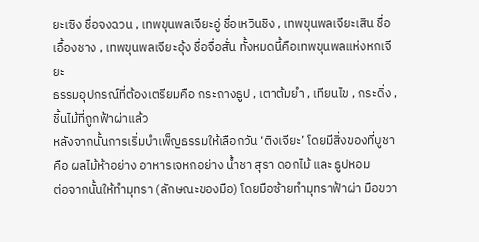ยะเซิง ชื่อจงฉวน , เทพขุนพลเจียะอู่ ชื่อเหวินชิง , เทพขุนพลเจียะเสิน ชื่อเอื้องชาง , เทพขุนพลเจียะอุ้ง ชื่อจื่อสั่น ทั้งหมดนี้คือเทพขุนพลแห่งหกเจียะ
ธรรมอุปกรณ์ที่ต้องเตรียมคือ กระถางธูป , เตาต้มยำ , เทียนไข , กระดิ่ง , ชิ้นไม้ที่ถูกฟ้าผ่าแล้ว
หลังจากนั้นการเริ่มบำเพ็ญธรรมให้เลือกวัน ‘ติงเจียะ’ โดยมีสิ่งของที่บูชาคือ ผลไม้ห้าอย่าง อาหารเจหกอย่าง น้ำชา สุรา ดอกไม้ และ ธูปหอม
ต่อจากนั้นให้ทำมุทรา (ลักษณะของมือ) โดยมือซ้ายทำมุทราฟ้าผ่า มือขวา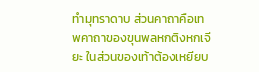ทำมุทราดาบ ส่วนคาถาคือเทพคาถาของขุนพลหกติงหกเจียะ ในส่วนของเท้าต้องเหยียบ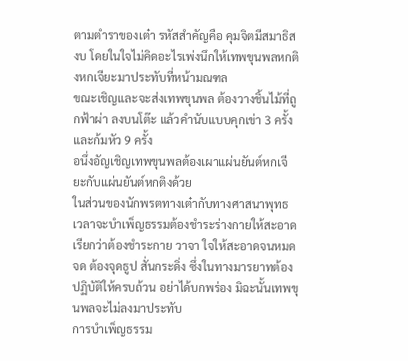ตามตำราของเต๋า รหัสสำคัญคือ คุมจิตมีสมาธิสงบ โดยในใจไม่คิดอะไรเพ่งนึกให้เทพขุนพลหกติงหกเจียะมาประทับที่หน้ามณฑล
ขณะเชิญและจะส่งเทพขุนพล ต้องวางชิ้นไม้ที่ถูกฟ้าผ่า ลงบนโต๊ะ แล้วคำนับแบบคุกเข่า 3 ครั้งและก้มหัว 9 ครั้ง
อนึ่งอัญเชิญเทพขุนพลต้องเผาแผ่นยันต์หกเจียะกับแผ่นยันต์หกติงด้วย
ในส่วนของนักพรตทางเต๋ากับทางศาสนาพุทธ เวลาจะบำเพ็ญธรรมต้องชำระร่างกายให้สะอาด เรียกว่าต้องชำระกาย วาจา ใจให้สะอาดจนหมดจด ต้องจุดธูป สั่นกระดิ่ง ซึ่งในทางมารยาทต้องปฏิบัติให้ครบถ้วน อย่าได้บกพร่อง มิฉะนั้นเทพขุนพลจะไม่ลงมาประทับ
การบำเพ็ญธรรม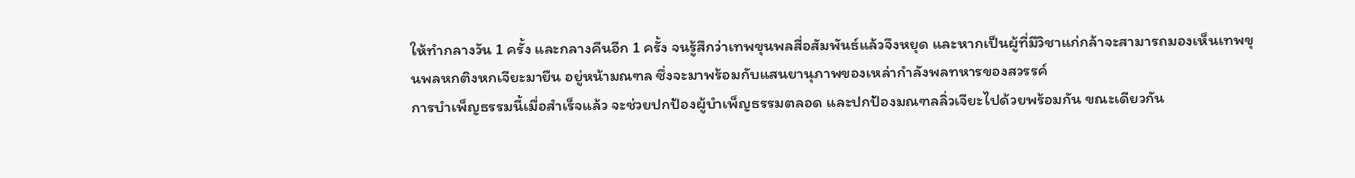ให้ทำกลางวัน 1 ครั้ง และกลางคืนอีก 1 ครั้ง จนรู้สึกว่าเทพขุนพลสื่อสัมพันธ์แล้วจึงหยุด และหากเป็นผู้ที่มีวิชาแก่กล้าจะสามารถมองเห็นเทพขุนพลหกติงหกเจียะมายืน อยู่หน้ามณฑล ซึ่งจะมาพร้อมกับแสนยานุภาพของเหล่ากำลังพลทหารของสวรรค์
การบำเพ็ญธรรมนี้เมื่อสำเร็จแล้ว จะช่วยปกป้องผู้บำเพ็ญธรรมตลอด และปกป้องมณฑลลิ่วเจียะไปด้วยพร้อมกัน ขณะเดียวกัน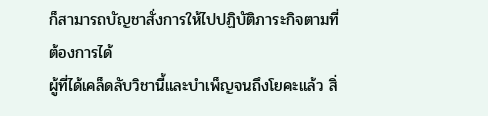ก็สามารถบัญชาสั่งการให้ไปปฏิบัติภาระกิจตามที่ต้องการได้
ผู้ที่ได้เคล็ดลับวิชานี้และบำเพ็ญจนถึงโยคะแล้ว สิ่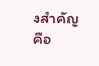งสำคัญคือ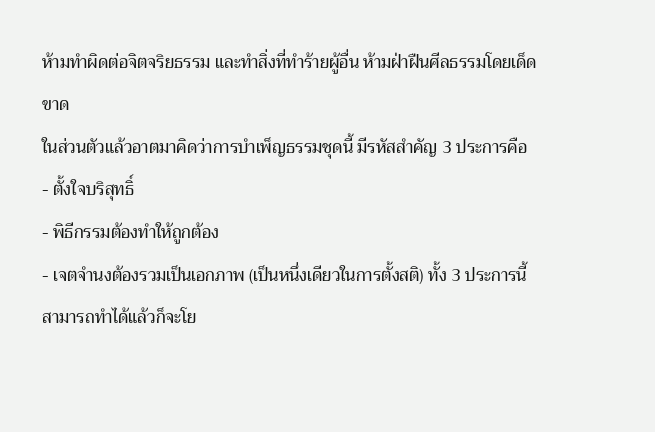ห้ามทำผิดต่อจิตจริยธรรม และทำสิ่งที่ทำร้ายผู้อื่น ห้ามฝ่าฝืนศีลธรรมโดยเด็ดขาด
ในส่วนตัวแล้วอาตมาคิดว่าการบำเพ็ญธรรมชุดนี้ มีรหัสสำคัญ 3 ประการคือ
- ตั้งใจบริสุทธิ์
- พิธีกรรมต้องทำให้ถูกต้อง
- เจตจำนงต้องรวมเป็นเอกภาพ (เป็นหนึ่งเดียวในการตั้งสติ) ทั้ง 3 ประการนี้สามารถทำได้แล้วก็จะโย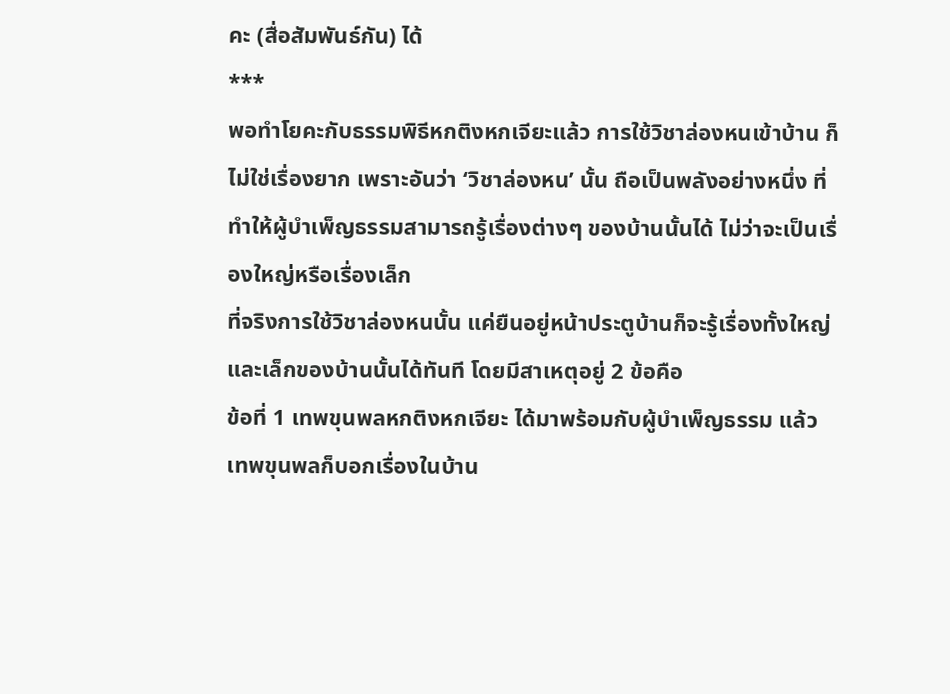คะ (สื่อสัมพันธ์กัน) ได้
***
พอทำโยคะกับธรรมพิธีหกติงหกเจียะแล้ว การใช้วิชาล่องหนเข้าบ้าน ก็ไม่ใช่เรื่องยาก เพราะอันว่า ‘วิชาล่องหน’ นั้น ถือเป็นพลังอย่างหนึ่ง ที่ทำให้ผู้บำเพ็ญธรรมสามารถรู้เรื่องต่างๆ ของบ้านนั้นได้ ไม่ว่าจะเป็นเรื่องใหญ่หรือเรื่องเล็ก
ที่จริงการใช้วิชาล่องหนนั้น แค่ยืนอยู่หน้าประตูบ้านก็จะรู้เรื่องทั้งใหญ่และเล็กของบ้านนั้นได้ทันที โดยมีสาเหตุอยู่ 2 ข้อคือ
ข้อที่ 1 เทพขุนพลหกติงหกเจียะ ได้มาพร้อมกับผู้บำเพ็ญธรรม แล้วเทพขุนพลก็บอกเรื่องในบ้าน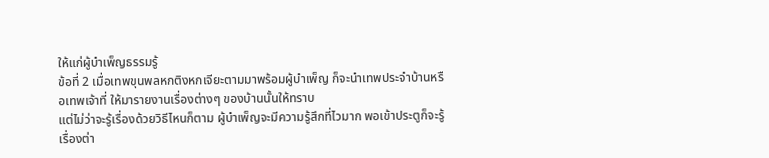ให้แก่ผู้บำเพ็ญธรรมรู้
ข้อที่ 2 เมื่อเทพขุนพลหกติงหกเจียะตามมาพร้อมผู้บำเพ็ญ ก็จะนำเทพประจำบ้านหรือเทพเจ้าที่ ให้มารายงานเรื่องต่างๆ ของบ้านนั้นให้ทราบ
แต่ไม่ว่าจะรู้เรื่องด้วยวิธีไหนก็ตาม ผู้บำเพ็ญจะมีความรู้สึกที่ไวมาก พอเข้าประตูก็จะรู้เรื่องต่า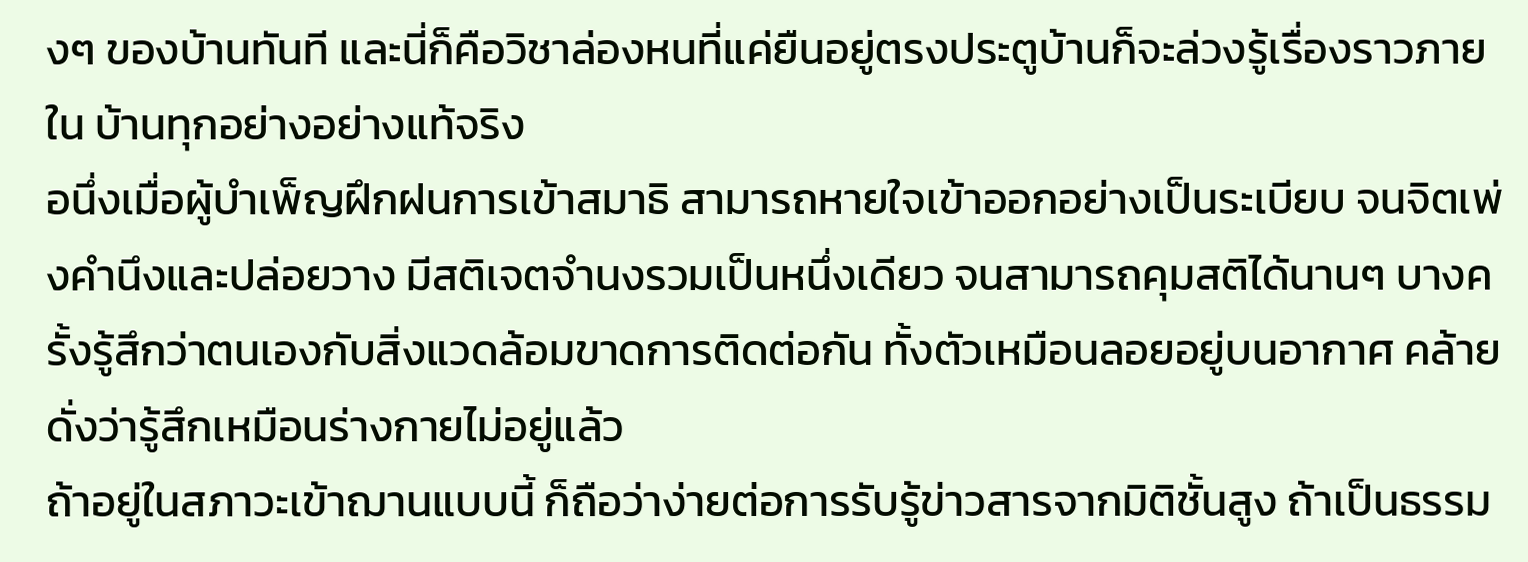งๆ ของบ้านทันที และนี่ก็คือวิชาล่องหนที่แค่ยืนอยู่ตรงประตูบ้านก็จะล่วงรู้เรื่องราวภายใน บ้านทุกอย่างอย่างแท้จริง
อนึ่งเมื่อผู้บำเพ็ญฝึกฝนการเข้าสมาธิ สามารถหายใจเข้าออกอย่างเป็นระเบียบ จนจิตเพ่งคำนึงและปล่อยวาง มีสติเจตจำนงรวมเป็นหนึ่งเดียว จนสามารถคุมสติได้นานๆ บางครั้งรู้สึกว่าตนเองกับสิ่งแวดล้อมขาดการติดต่อกัน ทั้งตัวเหมือนลอยอยู่บนอากาศ คล้ายดั่งว่ารู้สึกเหมือนร่างกายไม่อยู่แล้ว
ถ้าอยู่ในสภาวะเข้าฌานแบบนี้ ก็ถือว่าง่ายต่อการรับรู้ข่าวสารจากมิติชั้นสูง ถ้าเป็นธรรม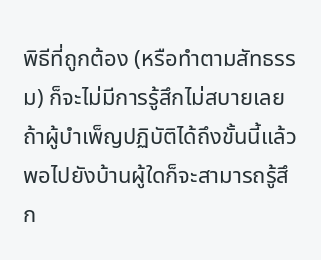พิธีที่ถูกต้อง (หรือทำตามสัทธรรม) ก็จะไม่มีการรู้สึกไม่สบายเลย
ถ้าผู้บำเพ็ญปฏิบัติได้ถึงขั้นนี้แล้ว พอไปยังบ้านผู้ใดก็จะสามารถรู้สึก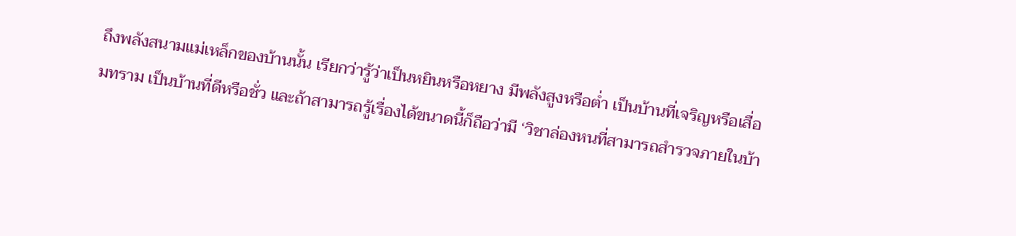ถึงพลังสนามแม่เหล็กของบ้านนั้น เรียกว่ารู้ว่าเป็นหยินหรือหยาง มีพลังสูงหรือต่ำ เป็นบ้านที่เจริญหรือเสื่อมทราม เป็นบ้านที่ดีหรือชั่ว และถ้าสามารถรู้เรื่องได้ขนาดนี้ก็ถือว่ามี ‘วิชาล่องหนที่สามารถสำรวจภายในบ้า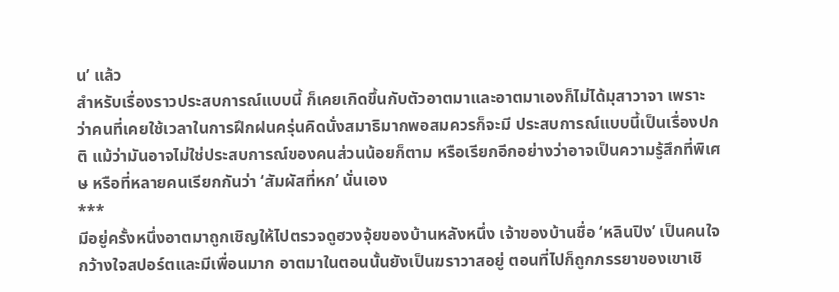น’ แล้ว
สำหรับเรื่องราวประสบการณ์แบบนี้ ก็เคยเกิดขึ้นกับตัวอาตมาและอาตมาเองก็ไม่ได้มุสาวาจา เพราะว่าคนที่เคยใช้เวลาในการฝึกฝนครุ่นคิดนั่งสมาธิมากพอสมควรก็จะมี ประสบการณ์แบบนี้เป็นเรื่องปกติ แม้ว่ามันอาจไม่ใช่ประสบการณ์ของคนส่วนน้อยก็ตาม หรือเรียกอีกอย่างว่าอาจเป็นความรู้สึกที่พิเศษ หรือที่หลายคนเรียกกันว่า ‘สัมผัสที่หก’ นั่นเอง
***
มีอยู่ครั้งหนึ่งอาตมาถูกเชิญให้ไปตรวจดูฮวงจุ้ยของบ้านหลังหนึ่ง เจ้าของบ้านชื่อ ‘หลินปิง’ เป็นคนใจกว้างใจสปอร์ตและมีเพื่อนมาก อาตมาในตอนนั้นยังเป็นฆราวาสอยู่ ตอนที่ไปก็ถูกภรรยาของเขาเชิ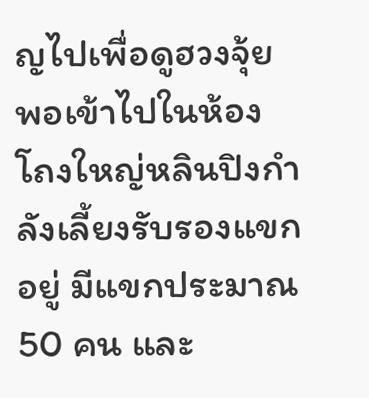ญไปเพื่อดูฮวงจุ้ย
พอเข้าไปในห้องโถงใหญ่หลินปิงกำลังเลี้ยงรับรองแขกอยู่ มีแขกประมาณ 50 คน และ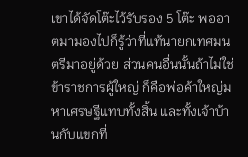เขาได้จัดโต๊ะไว้รับรอง 5 โต๊ะ พออาตมามองไปก็รู้ว่าที่แท้นายกเทศมนตรีมาอยู่ด้วย ส่วนคนอื่นนั้นถ้าไม่ใช่ข้าราชการผู้ใหญ่ ก็คือพ่อค้าใหญ่มหาเศรษฐีแทบทั้งสิ้น และทั้งเจ้าบ้านกับแขกที่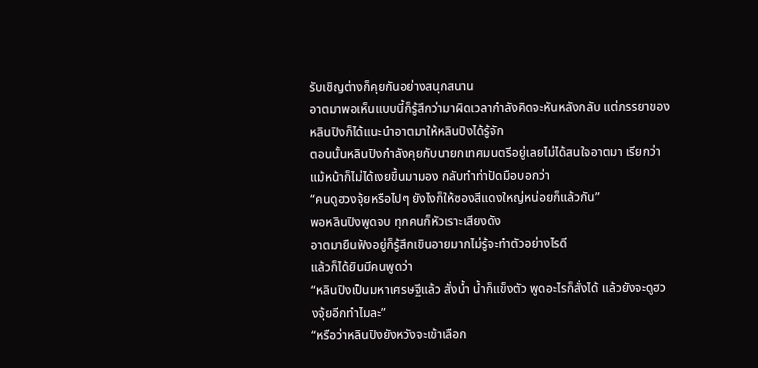รับเชิญต่างก็คุยกันอย่างสนุกสนาน
อาตมาพอเห็นแบบนี้ก็รู้สึกว่ามาผิดเวลากำลังคิดจะหันหลังกลับ แต่ภรรยาของหลินปิงก็ได้แนะนำอาตมาให้หลินปิงได้รู้จัก
ตอนนั้นหลินปิงกำลังคุยกับนายกเทศมนตรีอยู่เลยไม่ได้สนใจอาตมา เรียกว่าแม้หน้าก็ไม่ได้เงยขึ้นมามอง กลับทำท่าปัดมือบอกว่า
“คนดูฮวงจุ้ยหรือไปๆ ยังไงก็ให้ซองสีแดงใหญ่หน่อยก็แล้วกัน”
พอหลินปิงพูดจบ ทุกคนก็หัวเราะเสียงดัง
อาตมายืนฟังอยู่ก็รู้สึกเขินอายมากไม่รู้จะทำตัวอย่างไรดี
แล้วก็ได้ยินมีคนพูดว่า
“หลินปิงเป็นมหาเศรษฐีแล้ว สั่งน้ำ น้ำก็แข็งตัว พูดอะไรก็สั่งได้ แล้วยังจะดูฮวงจุ้ยอีกทำไมละ”
“หรือว่าหลินปิงยังหวังจะเข้าเลือก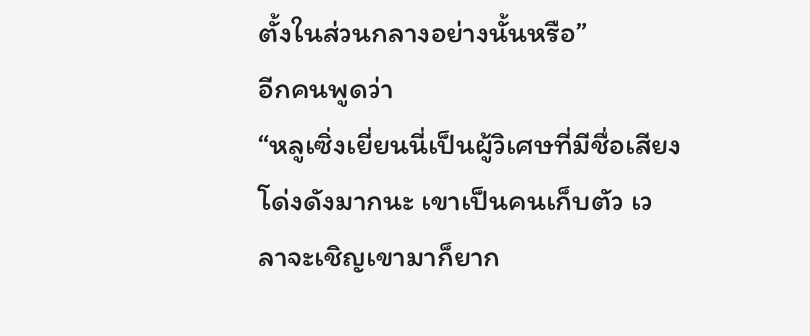ตั้งในส่วนกลางอย่างนั้นหรือ”
อีกคนพูดว่า
“หลูเซิ่งเยี่ยนนี่เป็นผู้วิเศษที่มีชื่อเสียงโด่งดังมากนะ เขาเป็นคนเก็บตัว เวลาจะเชิญเขามาก็ยาก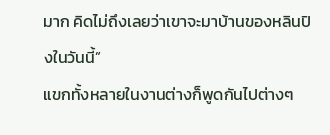มาก คิดไม่ถึงเลยว่าเขาจะมาบ้านของหลินปิงในวันนี้”
แขกทั้งหลายในงานต่างก็พูดกันไปต่างๆ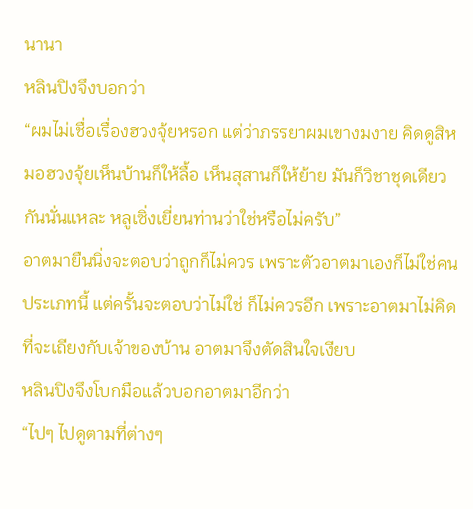นานา
หลินปิงจึงบอกว่า
“ผมไม่เชื่อเรื่องฮวงจุ้ยหรอก แต่ว่าภรรยาผมเขางมงาย คิดดูสิหมอฮวงจุ้ยเห็นบ้านก็ให้ลื้อ เห็นสุสานก็ให้ย้าย มันก็วิชาชุดเดียวกันนั่นแหละ หลูเซิ่งเยี่ยนท่านว่าใช่หรือไม่ครับ”
อาตมายืนนิ่งจะตอบว่าถูกก็ไม่ควร เพราะตัวอาตมาเองก็ไม่ใช่คนประเภทนี้ แต่ครั้นจะตอบว่าไม่ใช่ ก็ไม่ควรอีก เพราะอาตมาไม่คิดที่จะเถียงกับเจ้าของบ้าน อาตมาจึงตัดสินใจเงียบ
หลินปิงจึงโบกมือแล้วบอกอาตมาอีกว่า
“ไปๆ ไปดูตามที่ต่างๆ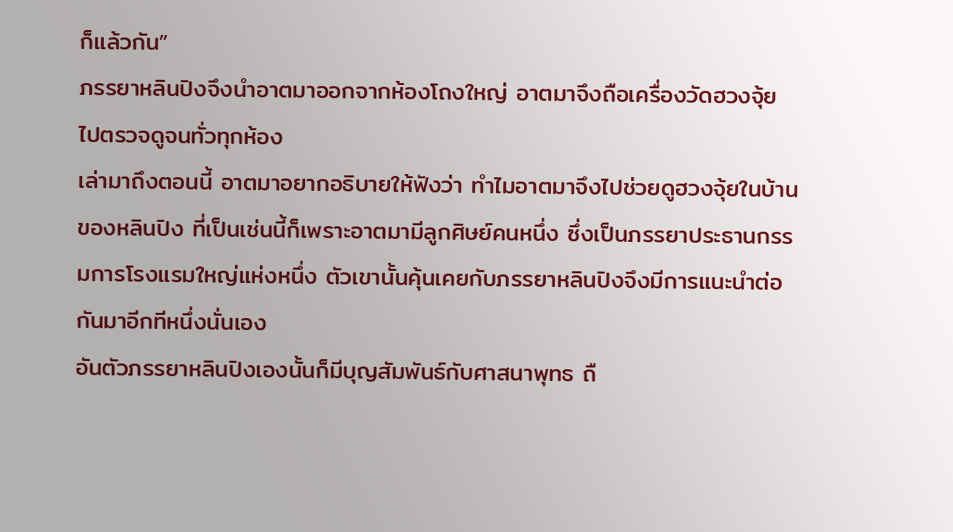ก็แล้วกัน”
ภรรยาหลินปิงจึงนำอาตมาออกจากห้องโถงใหญ่ อาตมาจึงถือเครื่องวัดฮวงจุ้ย ไปตรวจดูจนทั่วทุกห้อง
เล่ามาถึงตอนนี้ อาตมาอยากอธิบายให้ฟังว่า ทำไมอาตมาจึงไปช่วยดูฮวงจุ้ยในบ้านของหลินปิง ที่เป็นเช่นนี้ก็เพราะอาตมามีลูกศิษย์คนหนึ่ง ซึ่งเป็นภรรยาประธานกรรมการโรงแรมใหญ่แห่งหนึ่ง ตัวเขานั้นคุ้นเคยกับภรรยาหลินปิงจึงมีการแนะนำต่อกันมาอีกทีหนึ่งนั่นเอง
อันตัวภรรยาหลินปิงเองนั้นก็มีบุญสัมพันธ์กับศาสนาพุทธ ถื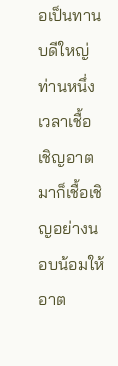อเป็นทานบดีใหญ่ท่านหนึ่ง เวลาเชื้อเชิญอาตมาก็เชื้อเชิญอย่างนอบน้อมให้อาต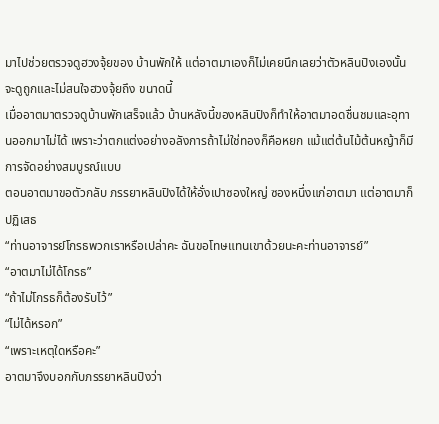มาไปช่วยตรวจดูฮวงจุ้ยของ บ้านพักให้ แต่อาตมาเองก็ไม่เคยนึกเลยว่าตัวหลินปิงเองนั้นจะดูถูกและไม่สนใจฮวงจุ้ยถึง ขนาดนี้
เมื่ออาตมาตรวจดูบ้านพักเสร็จแล้ว บ้านหลังนี้ของหลินปิงก็ทำให้อาตมาอดชื่นชมและอุทานออกมาไม่ได้ เพราะว่าตกแต่งอย่างอลังการถ้าไม่ใช่ทองก็คือหยก แม้แต่ต้นไม้ต้นหญ้าก็มีการจัดอย่างสมบูรณ์แบบ
ตอนอาตมาขอตัวกลับ ภรรยาหลินปิงได้ให้อั่งเปาซองใหญ่ ซองหนึ่งแก่อาตมา แต่อาตมาก็ปฏิเสธ
“ท่านอาจารย์โกรธพวกเราหรือเปล่าคะ ฉันขอโทษแทนเขาด้วยนะคะท่านอาจารย์”
“อาตมาไม่ได้โกรธ”
“ถ้าไม่โกรธก็ต้องรับไว้”
“ไม่ได้หรอก”
“เพราะเหตุใดหรือคะ”
อาตมาจึงบอกกับภรรยาหลินปิงว่า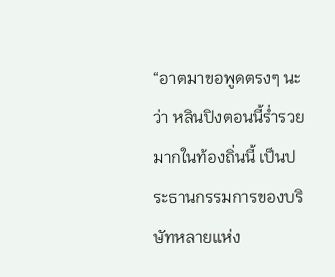“อาตมาขอพูดตรงๆ นะว่า หลินปิงตอนนี้ร่ำรวยมากในท้องถิ่นนี้ เป็นประธานกรรมการของบริษัทหลายแห่ง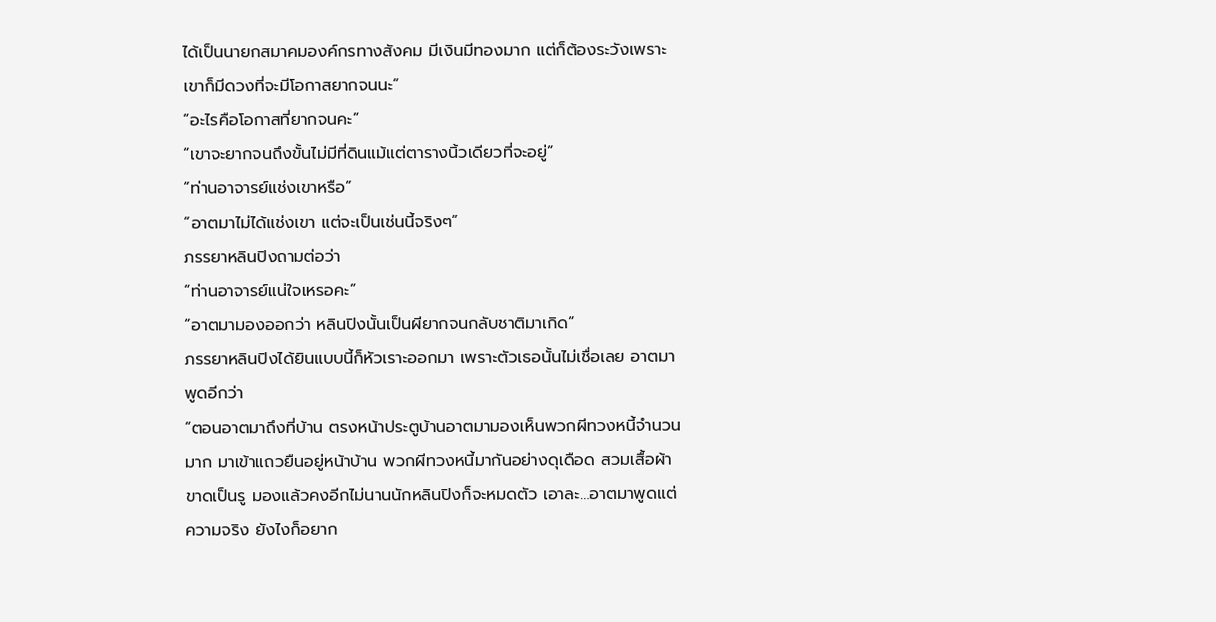ได้เป็นนายกสมาคมองค์กรทางสังคม มีเงินมีทองมาก แต่ก็ต้องระวังเพราะเขาก็มีดวงที่จะมีโอกาสยากจนนะ”
“อะไรคือโอกาสที่ยากจนคะ”
“เขาจะยากจนถึงขั้นไม่มีที่ดินแม้แต่ตารางนิ้วเดียวที่จะอยู่”
“ท่านอาจารย์แช่งเขาหรือ”
“อาตมาไม่ได้แช่งเขา แต่จะเป็นเช่นนี้จริงๆ”
ภรรยาหลินปิงถามต่อว่า
“ท่านอาจารย์แน่ใจเหรอคะ”
“อาตมามองออกว่า หลินปิงนั้นเป็นผียากจนกลับชาติมาเกิด”
ภรรยาหลินปิงได้ยินแบบนี้ก็หัวเราะออกมา เพราะตัวเธอนั้นไม่เชื่อเลย อาตมาพูดอีกว่า
“ตอนอาตมาถึงที่บ้าน ตรงหน้าประตูบ้านอาตมามองเห็นพวกผีทวงหนี้จำนวนมาก มาเข้าแถวยืนอยู่หน้าบ้าน พวกผีทวงหนี้มากันอย่างดุเดือด สวมเสื้อผ้าขาดเป็นรู มองแล้วคงอีกไม่นานนักหลินปิงก็จะหมดตัว เอาละ…อาตมาพูดแต่ความจริง ยังไงก็อยาก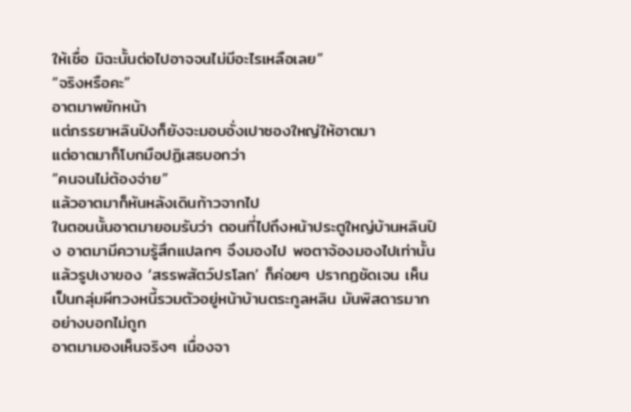ให้เชื่อ มิฉะนั้นต่อไปอาจจนไม่มีอะไรเหลือเลย”
“จริงหรือคะ”
อาตมาพยักหน้า
แต่ภรรยาหลินปิงก็ยังจะมอบอั่งเปาซองใหญ่ให้อาตมา
แต่อาตมาก็โบกมือปฏิเสธบอกว่า
“คนจนไม่ต้องจ่าย”
แล้วอาตมาก็หันหลังเดินก้าวจากไป
ในตอนนั้นอาตมายอมรับว่า ตอนที่ไปถึงหน้าประตูใหญ่บ้านหลินปิง อาตมามีความรู้สึกแปลกๆ จึงมองไป พอตาจ้องมองไปเท่านั้น แล้วรูปเงาของ ‘สรรพสัตว์ปรโลก’ ก็ค่อยๆ ปรากฏชัดเจน เห็นเป็นกลุ่มผีทวงหนี้รวมตัวอยู่หน้าบ้านตระกูลหลิน มันพิสดารมากอย่างบอกไม่ถูก
อาตมามองเห็นจริงๆ เนื่องจา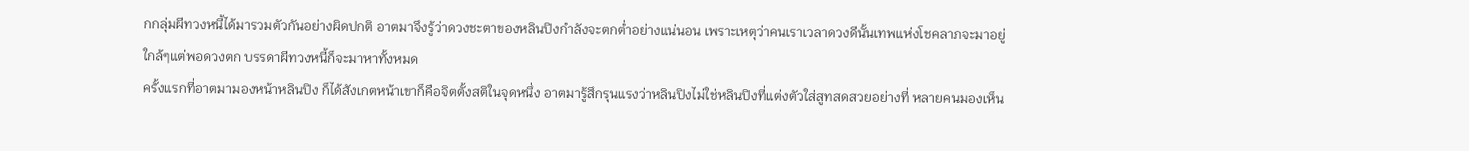กกลุ่มผีทวงหนี้ได้มารวมตัวกันอย่างผิดปกติ อาตมาจึงรู้ว่าดวงชะตาของหลินปิงกำลังจะตกต่ำอย่างแน่นอน เพราะเหตุว่าคนเราเวลาดวงดีนั้นเทพแห่งโชคลาภจะมาอยู่ใกล้ๆแต่พอดวงตก บรรดาผีทวงหนี้ก็จะมาหาทั้งหมด
ครั้งแรกที่อาตมามองหน้าหลินปิง ก็ได้สังเกตหน้าเขาก็คือจิตตั้งสติในจุดหนึ่ง อาตมารู้สึกรุนแรงว่าหลินปิงไม่ใช่หลินปิงที่แต่งตัวใส่สูทสดสวยอย่างที่ หลายคนมองเห็น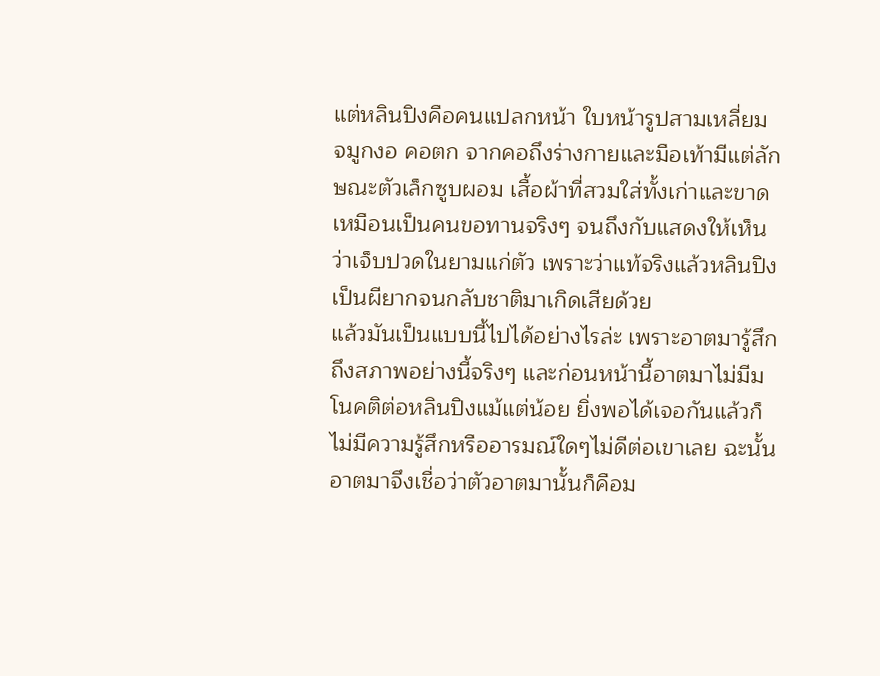แต่หลินปิงคือคนแปลกหน้า ใบหน้ารูปสามเหลี่ยม จมูกงอ คอตก จากคอถึงร่างกายและมือเท้ามีแต่ลักษณะตัวเล็กซูบผอม เสื้อผ้าที่สวมใส่ทั้งเก่าและขาด เหมือนเป็นคนขอทานจริงๆ จนถึงกับแสดงให้เห็นว่าเจ็บปวดในยามแก่ตัว เพราะว่าแท้จริงแล้วหลินปิงเป็นผียากจนกลับชาติมาเกิดเสียด้วย
แล้วมันเป็นแบบนี้ไปได้อย่างไรล่ะ เพราะอาตมารู้สึกถึงสภาพอย่างนี้จริงๆ และก่อนหน้านี้อาตมาไม่มีมโนคติต่อหลินปิงแม้แต่น้อย ยิ่งพอได้เจอกันแล้วก็ไม่มีความรู้สึกหรืออารมณ์ใดๆไม่ดีต่อเขาเลย ฉะนั้นอาตมาจึงเชื่อว่าตัวอาตมานั้นก็คือม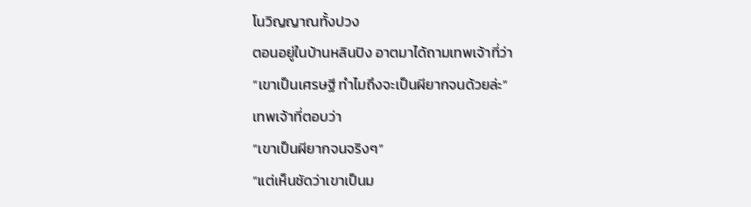โนวิญญาณทั้งปวง
ตอนอยู่ในบ้านหลินปิง อาตมาได้ถามเทพเจ้าที่ว่า
“เขาเป็นเศรษฐี ทำไมถึงจะเป็นผียากจนด้วยล่ะ”
เทพเจ้าที่ตอบว่า
“เขาเป็นผียากจนจริงๆ”
“แต่เห็นชัดว่าเขาเป็นม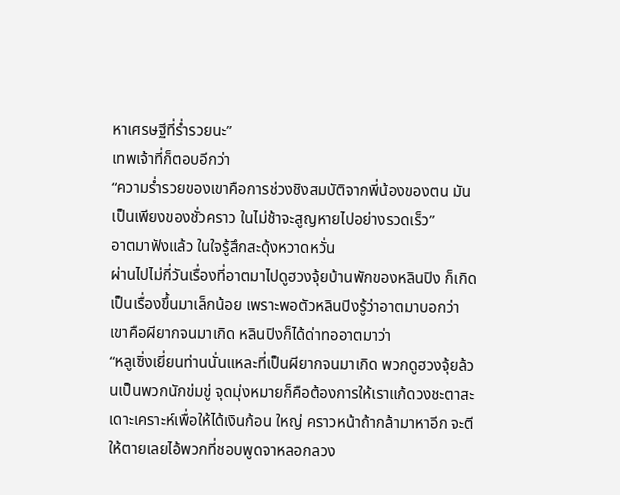หาเศรษฐีที่ร่ำรวยนะ”
เทพเจ้าที่ก็ตอบอีกว่า
“ความร่ำรวยของเขาคือการช่วงชิงสมบัติจากพี่น้องของตน มันเป็นเพียงของชั่วคราว ในไม่ช้าจะสูญหายไปอย่างรวดเร็ว”
อาตมาฟังแล้ว ในใจรู้สึกสะดุ้งหวาดหวั่น
ผ่านไปไม่กี่วันเรื่องที่อาตมาไปดูฮวงจุ้ยบ้านพักของหลินปิง ก็เกิดเป็นเรื่องขึ้นมาเล็กน้อย เพราะพอตัวหลินปิงรู้ว่าอาตมาบอกว่าเขาคือผียากจนมาเกิด หลินปิงก็ได้ด่าทออาตมาว่า
“หลูเซิ่งเยี่ยนท่านนั่นแหละที่เป็นผียากจนมาเกิด พวกดูฮวงจุ้ยล้วนเป็นพวกนักข่มขู่ จุดมุ่งหมายก็คือต้องการให้เราแก้ดวงชะตาสะเดาะเคราะห์เพื่อให้ได้เงินก้อน ใหญ่ คราวหน้าถ้ากล้ามาหาอีก จะตีให้ตายเลยไอ้พวกที่ชอบพูดจาหลอกลวง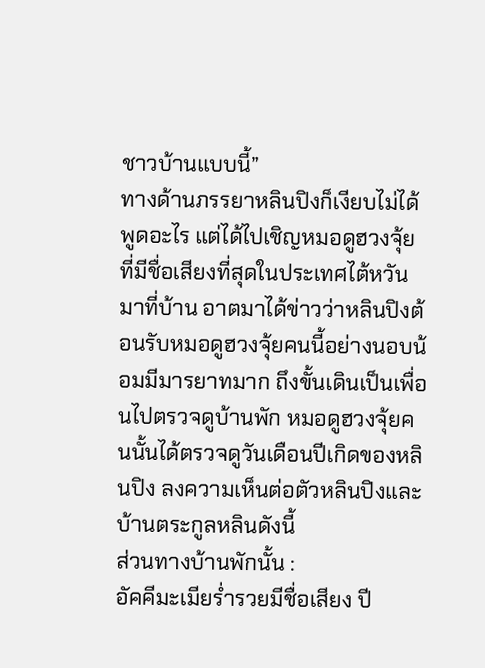ชาวบ้านแบบนี้”
ทางด้านภรรยาหลินปิงก็เงียบไม่ได้พูดอะไร แต่ได้ไปเชิญหมอดูฮวงจุ้ยที่มีชื่อเสียงที่สุดในประเทศไต้หวันมาที่บ้าน อาตมาได้ข่าวว่าหลินปิงต้อนรับหมอดูฮวงจุ้ยคนนี้อย่างนอบน้อมมีมารยาทมาก ถึงขั้นเดินเป็นเพื่อนไปตรวจดูบ้านพัก หมอดูฮวงจุ้ยคนนั้นได้ตรวจดูวันเดือนปีเกิดของหลินปิง ลงความเห็นต่อตัวหลินปิงและบ้านตระกูลหลินดังนี้
ส่วนทางบ้านพักนั้น :
อัคคีมะเมียร่ำรวยมีชื่อเสียง ปี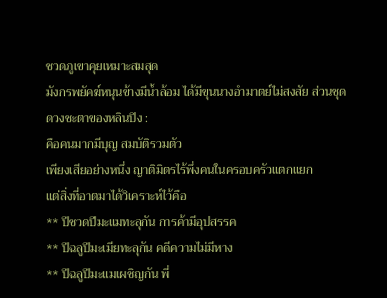ชวดภูเขาคุยเหมาะสมสุด
มังกรพยัคฆ์หนุนข้างมีน้ำล้อม ได้มีขุนนางอำมาตย์ไม่สงสัย ส่วนชุด
ดวงชะตาของหลินปิง :
คือคนมากมีบุญ สมบัติรวมตัว
เพียงเสียอย่างหนึ่ง ญาติมิตรไร้พึ่งคนในครอบครัวแตกแยก
แต่สิ่งที่อาตมาได้วิเคราะห์ไว้คือ
** ปีชวดปีมะแมทะลุกัน การค้ามีอุปสรรค
** ปีฉลูปีมะเมียทะลุกัน คดีความไม่มีหาง
** ปีฉลูปีมะแมเผชิญกัน พี่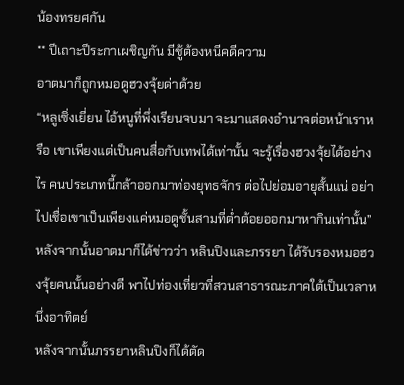น้องทรยศกัน
** ปีเถาะปีระกาเผชิญกัน มีชู้ต้องหนีคดีความ
อาตมาก็ถูกหมอดูฮวงจุ้ยด่าด้วย
“หลูเซิ่งเยี่ยน ไอ้หนูที่พึ่งเรียนจบมา จะมาแสดงอำนาจต่อหน้าเราหรือ เขาเพียงแต่เป็นคนสื่อกับเทพได้เท่านั้น จะรู้เรื่องฮวงจุ้ยได้อย่างไร คนประเภทนี้กล้าออกมาท่องยุทธจักร ต่อไปย่อมอายุสั้นแน่ อย่าไปเชื่อเขาเป็นเพียงแค่หมอดูชั้นสามที่ต่ำต้อยออกมาหากินเท่านั้น”
หลังจากนั้นอาตมาก็ได้ข่าวว่า หลินปิงและภรรยา ได้รับรองหมอฮวงจุ้ยคนนั้นอย่างดี พาไปท่องเที่ยวที่สวนสาธารณะภาคใต้เป็นเวลาหนึ่งอาทิตย์
หลังจากนั้นภรรยาหลินปิงก็ได้ตัด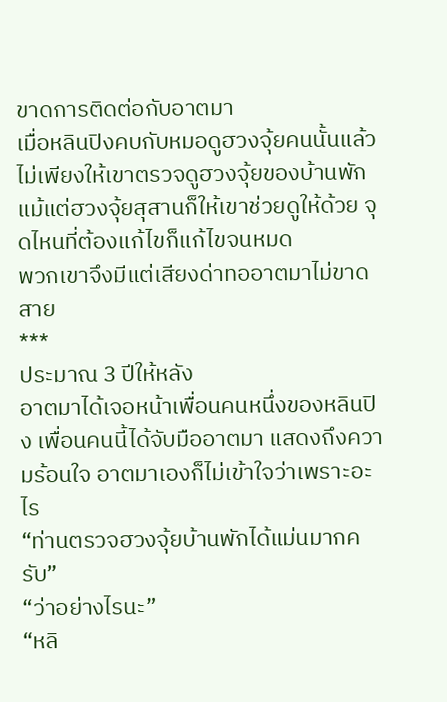ขาดการติดต่อกับอาตมา
เมื่อหลินปิงคบกับหมอดูฮวงจุ้ยคนนั้นแล้ว ไม่เพียงให้เขาตรวจดูฮวงจุ้ยของบ้านพัก แม้แต่ฮวงจุ้ยสุสานก็ให้เขาช่วยดูให้ด้วย จุดไหนที่ต้องแก้ไขก็แก้ไขจนหมด
พวกเขาจึงมีแต่เสียงด่าทออาตมาไม่ขาดสาย
***
ประมาณ 3 ปีให้หลัง
อาตมาได้เจอหน้าเพื่อนคนหนึ่งของหลินปิง เพื่อนคนนี้ได้จับมืออาตมา แสดงถึงความร้อนใจ อาตมาเองก็ไม่เข้าใจว่าเพราะอะไร
“ท่านตรวจฮวงจุ้ยบ้านพักได้แม่นมากครับ”
“ว่าอย่างไรนะ”
“หลิ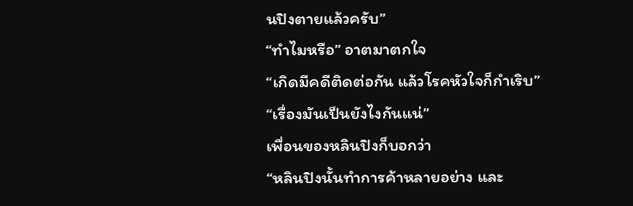นปิงตายแล้วครับ”
“ทำไมหรือ” อาตมาตกใจ
“เกิดมีคดีติดต่อกัน แล้วโรคหัวใจก็กำเริบ”
“เรื่องมันเป็นยังไงกันแน่”
เพื่อนของหลินปิงก็บอกว่า
“หลินปิงนั้นทำการค้าหลายอย่าง และ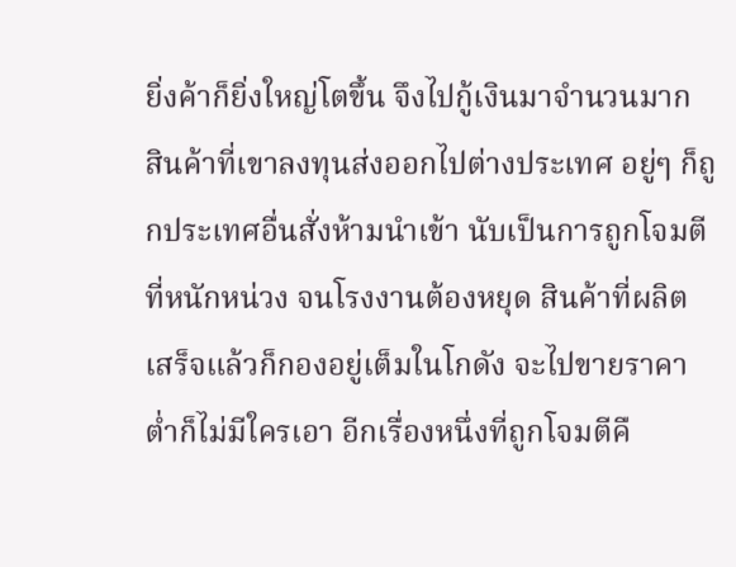ยิ่งค้าก็ยิ่งใหญ่โตขึ้น จึงไปกู้เงินมาจำนวนมาก สินค้าที่เขาลงทุนส่งออกไปต่างประเทศ อยู่ๆ ก็ถูกประเทศอื่นสั่งห้ามนำเข้า นับเป็นการถูกโจมตีที่หนักหน่วง จนโรงงานต้องหยุด สินค้าที่ผลิตเสร็จแล้วก็กองอยู่เต็มในโกดัง จะไปขายราคาต่ำก็ไม่มีใครเอา อีกเรื่องหนึ่งที่ถูกโจมตีคื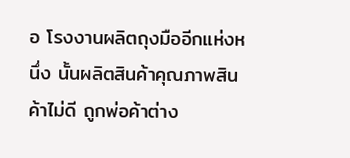อ โรงงานผลิตถุงมืออีกแห่งหนึ่ง นั้นผลิตสินค้าคุณภาพสินค้าไม่ดี ถูกพ่อค้าต่าง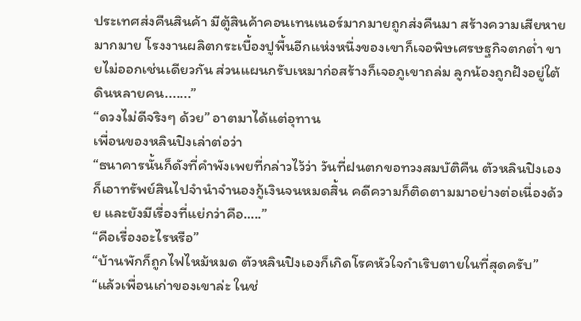ประเทศส่งคืนสินค้า มีตู้สินค้าคอนเทนเนอร์มากมายถูกส่งคืนมา สร้างความเสียหายมากมาย โรงงานผลิตกระเบื้องปูพื้นอีกแห่งหนึ่งของเขาก็เจอพิษเศรษฐกิจตกต่ำ ขายไม่ออกเช่นเดียวกัน ส่วนแผนกรับเหมาก่อสร้างก็เจอภูเขาถล่ม ลูกน้องถูกฝังอยู่ใต้ดินหลายคน.......”
“ดวงไม่ดีจริงๆ ด้วย” อาตมาได้แต่อุทาน
เพื่อนของหลินปิงเล่าต่อว่า
“ธนาคารนั้นก็ดังที่คำพังเพยที่กล่าวไว้ว่า วันที่ฝนตกขอทวงสมบัติคืน ตัวหลินปิงเองก็เอาทรัพย์สินไปจำนำจำนองกู้เงินจนหมดสิ้น คดีความก็ติดตามมาอย่างต่อเนื่องด้วย และยังมีเรื่องที่แย่กว่าคือ…..”
“คือเรื่องอะไรหรือ”
“บ้านพักก็ถูกไฟไหม้หมด ตัวหลินปิงเองก็เกิดโรคหัวใจกำเริบตายในที่สุดครับ”
“แล้วเพื่อนเก่าของเขาล่ะ ในช่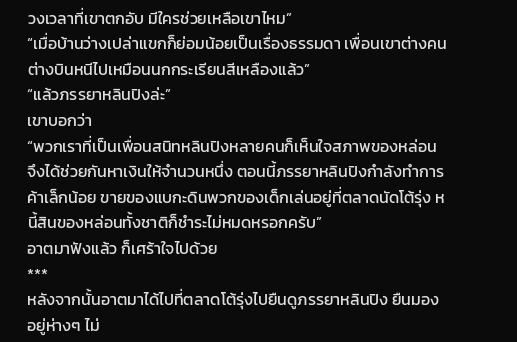วงเวลาที่เขาตกอับ มีใครช่วยเหลือเขาไหม”
“เมื่อบ้านว่างเปล่าแขกก็ย่อมน้อยเป็นเรื่องธรรมดา เพื่อนเขาต่างคนต่างบินหนีไปเหมือนนกกระเรียนสีเหลืองแล้ว”
“แล้วภรรยาหลินปิงล่ะ”
เขาบอกว่า
“พวกเราที่เป็นเพื่อนสนิทหลินปิงหลายคนก็เห็นใจสภาพของหล่อน จึงได้ช่วยกันหาเงินให้จำนวนหนึ่ง ตอนนี้ภรรยาหลินปิงกำลังทำการค้าเล็กน้อย ขายของแบกะดินพวกของเด็กเล่นอยู่ที่ตลาดนัดโต้รุ่ง หนี้สินของหล่อนทั้งชาติก็ชำระไม่หมดหรอกครับ”
อาตมาฟังแล้ว ก็เศร้าใจไปด้วย
***
หลังจากนั้นอาตมาได้ไปที่ตลาดโต้รุ่งไปยืนดูภรรยาหลินปิง ยืนมองอยู่ห่างๆ ไม่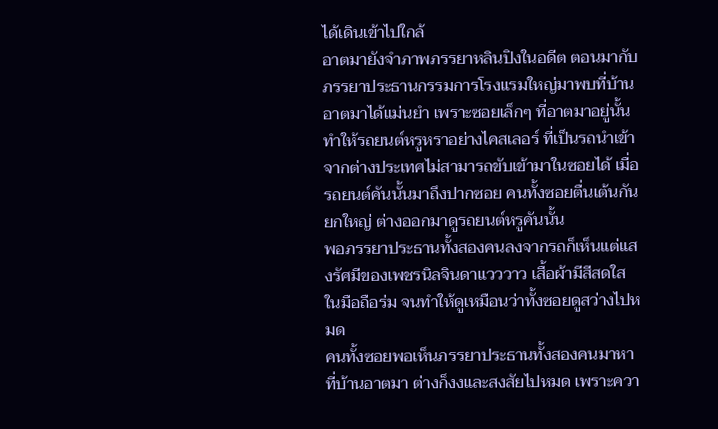ได้เดินเข้าไปใกล้
อาตมายังจำภาพภรรยาหลินปิงในอดีต ตอนมากับภรรยาประธานกรรมการโรงแรมใหญ่มาพบที่บ้านอาตมาได้แม่นยำ เพราะซอยเล็กๆ ที่อาตมาอยู่นั้นทำให้รถยนต์หรูหราอย่างไคสเลอร์ ที่เป็นรถนำเข้าจากต่างประเทศไม่สามารถขับเข้ามาในซอยได้ เมื่อรถยนต์คันนั้นมาถึงปากซอย คนทั้งซอยตื่นเต้นกันยกใหญ่ ต่างออกมาดูรถยนต์หรูคันนั้น
พอภรรยาประธานทั้งสองคนลงจากรถก็เห็นแต่แสงรัศมีของเพชรนิลจินดาแวววาว เสื้อผ้ามีสีสดใส ในมือถือร่ม จนทำให้ดูเหมือนว่าทั้งซอยดูสว่างไปหมด
คนทั้งซอยพอเห็นภรรยาประธานทั้งสองคนมาหาที่บ้านอาตมา ต่างก็งงและสงสัยไปหมด เพราะควา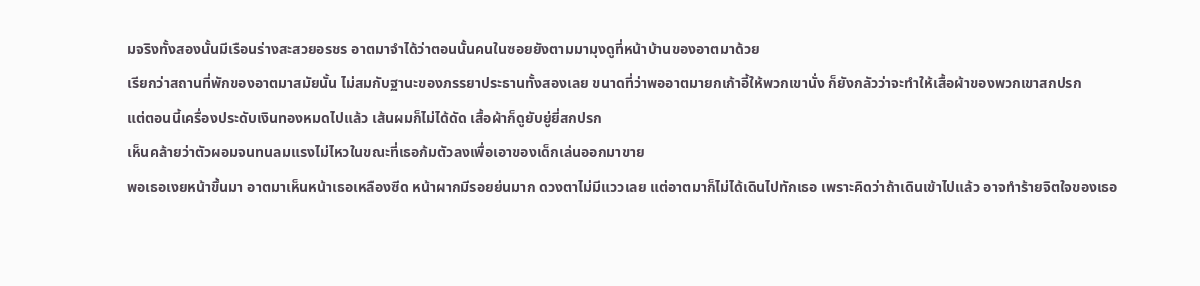มจริงทั้งสองนั้นมีเรือนร่างสะสวยอรชร อาตมาจำได้ว่าตอนนั้นคนในซอยยังตามมามุงดูที่หน้าบ้านของอาตมาด้วย
เรียกว่าสถานที่พักของอาตมาสมัยนั้น ไม่สมกับฐานะของภรรยาประธานทั้งสองเลย ขนาดที่ว่าพออาตมายกเก้าอี้ให้พวกเขานั่ง ก็ยังกลัวว่าจะทำให้เสื้อผ้าของพวกเขาสกปรก
แต่ตอนนี้เครื่องประดับเงินทองหมดไปแล้ว เส้นผมก็ไม่ได้ดัด เสื้อผ้าก็ดูยับยู่ยี่สกปรก
เห็นคล้ายว่าตัวผอมจนทนลมแรงไม่ไหวในขณะที่เธอก้มตัวลงเพื่อเอาของเด็กเล่นออกมาขาย
พอเธอเงยหน้าขึ้นมา อาตมาเห็นหน้าเธอเหลืองซีด หน้าผากมีรอยย่นมาก ดวงตาไม่มีแววเลย แต่อาตมาก็ไม่ได้เดินไปทักเธอ เพราะคิดว่าถ้าเดินเข้าไปแล้ว อาจทำร้ายจิตใจของเธอ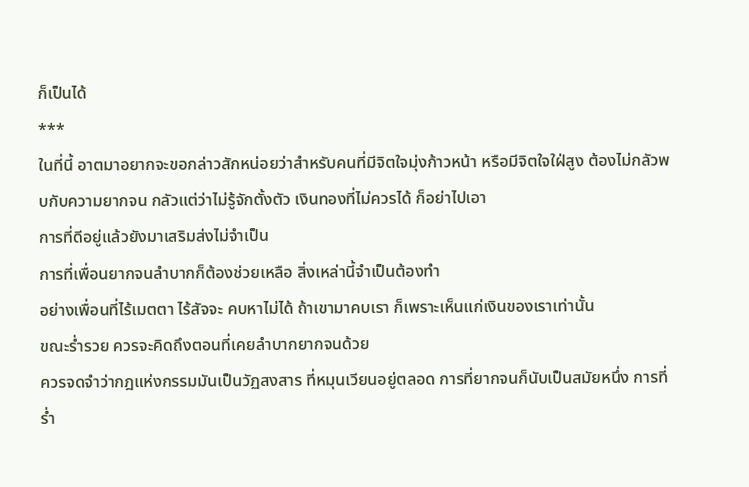ก็เป็นได้
***
ในที่นี้ อาตมาอยากจะขอกล่าวสักหน่อยว่าสำหรับคนที่มีจิตใจมุ่งก้าวหน้า หรือมีจิตใจใฝ่สูง ต้องไม่กลัวพบกับความยากจน กลัวแต่ว่าไม่รู้จักตั้งตัว เงินทองที่ไม่ควรได้ ก็อย่าไปเอา
การที่ดีอยู่แล้วยังมาเสริมส่งไม่จำเป็น
การที่เพื่อนยากจนลำบากก็ต้องช่วยเหลือ สิ่งเหล่านี้จำเป็นต้องทำ
อย่างเพื่อนที่ไร้เมตตา ไร้สัจจะ คบหาไม่ได้ ถ้าเขามาคบเรา ก็เพราะเห็นแก่เงินของเราเท่านั้น
ขณะร่ำรวย ควรจะคิดถึงตอนที่เคยลำบากยากจนด้วย
ควรจดจำว่ากฎแห่งกรรมมันเป็นวัฏสงสาร ที่หมุนเวียนอยู่ตลอด การที่ยากจนก็นับเป็นสมัยหนึ่ง การที่ร่ำ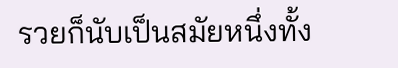รวยก็นับเป็นสมัยหนึ่งทั้ง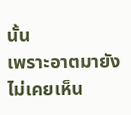นั้น
เพราะอาตมายังไม่เคยเห็น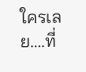ใครเลย….ที่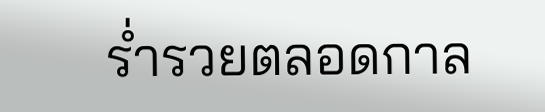ร่ำรวยตลอดกาล